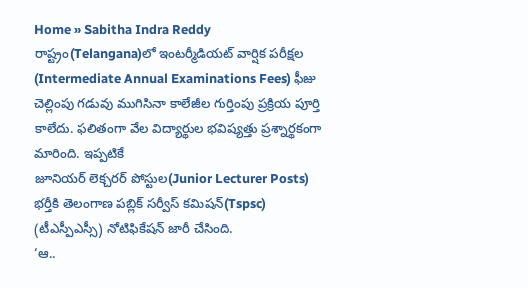Home » Sabitha Indra Reddy
రాష్ట్రం(Telangana)లో ఇంటర్మీడియట్ వార్షిక పరీక్షల (Intermediate Annual Examinations Fees) ఫీజు చెల్లింపు గడువు ముగిసినా కాలేజీల గుర్తింపు ప్రక్రియ పూర్తి కాలేదు. ఫలితంగా వేల విద్యార్థుల భవిష్యత్తు ప్రశ్నార్థకంగా మారింది. ఇప్పటికే
జూనియర్ లెక్చరర్ పోస్టుల(Junior Lecturer Posts) భర్తీకి తెలంగాణ పబ్లిక్ సర్వీస్ కమిషన్(Tspsc) (టీఎస్పీఎస్సీ) నోటిఫికేషన్ జారీ చేసింది.
‘ఆ..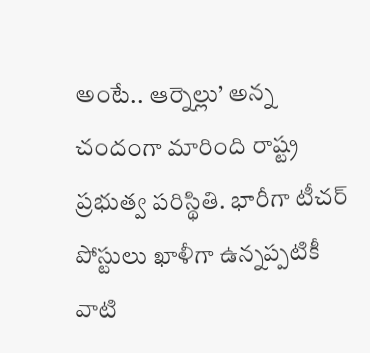అంటే.. ఆర్నెల్లు’ అన్న చందంగా మారింది రాష్ట్ర ప్రభుత్వ పరిస్థితి. భారీగా టీచర్ పోస్టులు ఖాళీగా ఉన్నప్పటికీ వాటి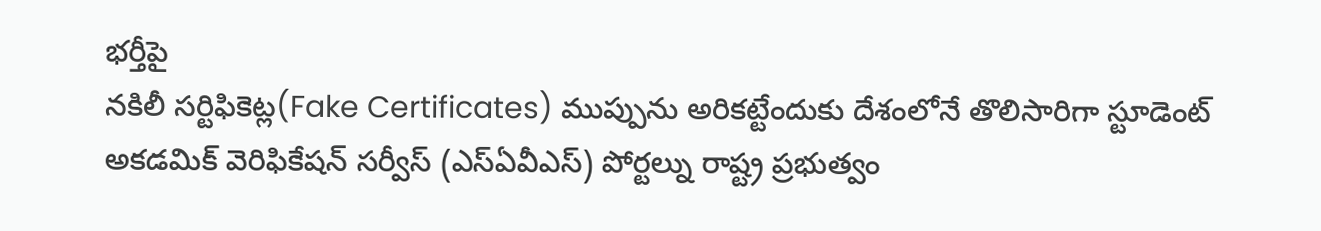భర్తీపై
నకిలీ సర్టిఫికెట్ల(Fake Certificates) ముప్పును అరికట్టేందుకు దేశంలోనే తొలిసారిగా స్టూడెంట్ అకడమిక్ వెరిఫికేషన్ సర్వీస్ (ఎస్ఏవీఎస్) పోర్టల్ను రాష్ట్ర ప్రభుత్వం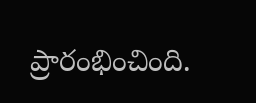ప్రారంభించింది.